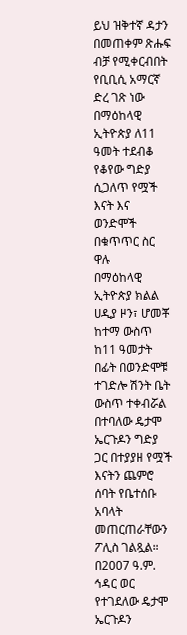ይህ ዝቅተኛ ዳታን በመጠቀም ጽሑፍ ብቻ የሚቀርብበት የቢቢሲ አማርኛ ድረ ገጽ ነው
በማዕከላዊ ኢትዮጵያ ለ11 ዓመት ተደብቆ የቆየው ግድያ ሲጋለጥ የሟች እናት እና ወንድሞች በቁጥጥር ስር ዋሉ
በማዕከላዊ ኢትዮጵያ ክልል ሀዲያ ዞን፣ ሆመቾ ከተማ ውስጥ ከ11 ዓመታት በፊት በወንድሞቹ ተገድሎ ሽንት ቤት ውስጥ ተቀብሯል በተባለው ዴታሞ ኤርጉዶን ግድያ ጋር በተያያዘ የሟች እናትን ጨምሮ ሰባት የቤተሰቡ አባላት መጠርጠራቸውን ፖሊስ ገልጿል።
በ2007 ዓ.ም. ኅዳር ወር የተገደለው ዴታሞ ኤርጉዶን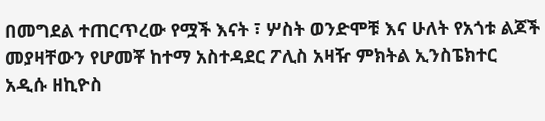በመግደል ተጠርጥረው የሟች እናት ፣ ሦስት ወንድሞቹ እና ሁለት የአጎቱ ልጆች መያዛቸውን የሆመቾ ከተማ አስተዳደር ፖሊስ አዛዥ ምክትል ኢንስፔክተር አዲሱ ዘኪዮስ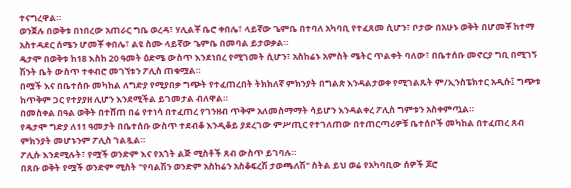ተናግረዋል።
ወንጀሉ በወቅቱ በነበረው አጠራር ግቤ ወረዳ፣ ሃሊልቾ ቤሮ ቀበሌ፣ ላይኛው ጌምቤ በተባለ አካባቢ የተፈጸመ ሲሆን፣ ቦታው በአሁኑ ወቅት በሆመቾ ከተማ አስተዳደር ሰሜን ሆመቾ ቀበሌ፣ ልዩ ስሙ ላይኛው ጌምቤ በመባል ይታወቃል።
ዴታሞ በወቅቱ ከ18 እስከ 20 ዓመት ዕድሜ ውስጥ እንደነበረ የሚገመት ሲሆን፣ አስከሬኑ አምስት ሜትር ጥልቀት ባለው፣ በቤተሰቡ መኖርያ ግቢ በሚገኝ ሽንት ቤት ውስጥ ተቀብሮ መገኘቱን ፖሊስ ጠቁሟል።
በሟች እና በቤተሰቡ መካከል ለግድያ የሚያበቃ ግጭት የተፈጠረበት ትክክለኛ ምክንያት በግልጽ እንዳልታወቀ የሚገልጹት ም/ኢንስፔክተር አዲሱ፤ ግጭቱ ከጥቅም ጋር የተያያዘ ሊሆን እንደሚችል ይገመታል ብለዋል።
በመስቀል በዓል ወቅት በተሸጠ በሬ የተነሳ በተፈጠረ የገንዘብ ጥቅም አለመስማማት ሳይሆን እንዳልቀረ ፖሊስ ግምቱን አስቀምጧል።
የዴታሞ ግድያ ለ11 ዓመታት በቤተሰቡ ውስጥ ተደብቆ እንዲቆይ ያደረገው ምሥጢር የተገለጠው በተጠርጣሪዎቹ ቤተሰቦች መካከል በተፈጠረ ጸብ ምክንያት መሆኑንም ፖሊስ ገልጿል።
ፖሊሱ እንደሚሉት፣ የሟች ወንድም እና የአጎት ልጅ ሚስቶች ጸብ ውስጥ ይገባሉ።
በጸቡ ወቅት የሟች ወንድም ሚስት "የባልሽን ወንድም አስከሬን አስቆፍረሽ ታወጫለሽ" ስትል ይህ ወሬ የአካባቢው ሰዎች ጆሮ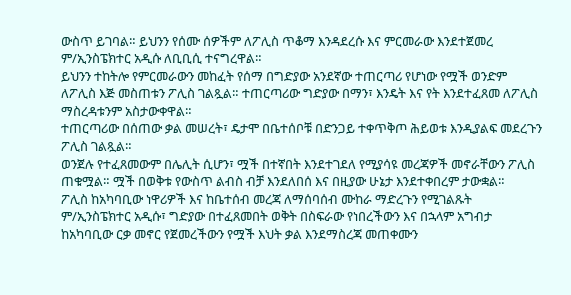ውስጥ ይገባል። ይህንን የሰሙ ሰዎችም ለፖሊስ ጥቆማ እንዳደረሱ እና ምርመራው እንደተጀመረ ም/ኢንስፔክተር አዲሱ ለቢቢሲ ተናግረዋል።
ይህንን ተከትሎ የምርመራውን መከፈት የሰማ በግድያው አንደኛው ተጠርጣሪ የሆነው የሟች ወንድም ለፖሊስ እጅ መስጠቱን ፖሊስ ገልጿል። ተጠርጣሪው ግድያው በማን፣ እንዴት እና የት እንደተፈጸመ ለፖሊስ ማስረዳቱንም አስታውቀዋል።
ተጠርጣሪው በሰጠው ቃል መሠረት፣ ዴታሞ በቤተሰቦቹ በድንጋይ ተቀጥቅጦ ሕይወቱ እንዲያልፍ መደረጉን ፖሊስ ገልጿል።
ወንጀሉ የተፈጸመውም በሌሊት ሲሆን፣ ሟች በተኛበት እንደተገደለ የሚያሳዩ መረጃዎች መኖራቸውን ፖሊስ ጠቁሟል። ሟች በወቅቱ የውስጥ ልብስ ብቻ እንደለበሰ እና በዚያው ሁኔታ እንደተቀበረም ታውቋል።
ፖሊስ ከአካባቢው ነዋሪዎች እና ከቤተሰብ መረጃ ለማሰባሰብ ሙከራ ማድረጉን የሚገልጹት ም/ኢንስፔክተር አዲሱ፣ ግድያው በተፈጸመበት ወቅት በስፍራው የነበረችውን እና በኋላም አግብታ ከአካባቢው ርቃ መኖር የጀመረችውን የሟች እህት ቃል እንደማስረጃ መጠቀሙን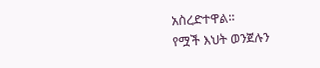አስረድተዋል።
የሟች እህት ወንጀሉን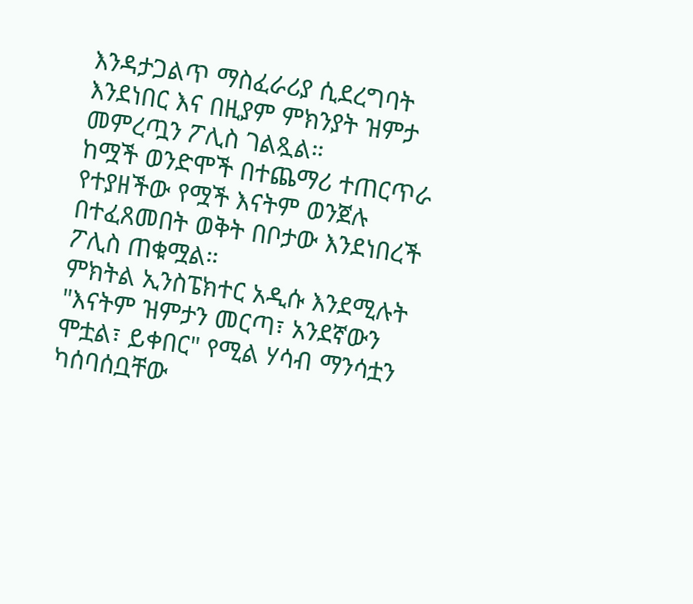እንዳታጋልጥ ማስፈራሪያ ሲደረግባት እንደነበር እና በዚያም ምክንያት ዝምታ መምረጧን ፖሊስ ገልጿል።
ከሟች ወንድሞች በተጨማሪ ተጠርጥራ የተያዘችው የሟች እናትም ወንጀሉ በተፈጸመበት ወቅት በቦታው እንደነበረች ፖሊስ ጠቁሟል።
ምክትል ኢንስፔክተር አዲሱ እንደሚሉት "እናትም ዝምታን መርጣ፣ አንደኛውን ሞቷል፣ ይቀበር" የሚል ሃሳብ ማንሳቷን ካሰባሰቧቸው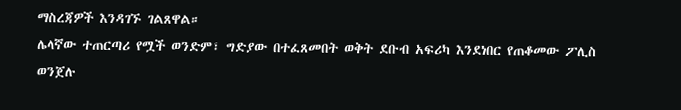ማስረጃዎች እንዳገኙ ገልጸዋል።
ሌላኛው ተጠርጣሪ የሟች ወንድም፣ ግድያው በተፈጸመበት ወቅት ደቡብ አፍሪካ እንደነበር የጠቆመው ፖሊስ ወንጀሉ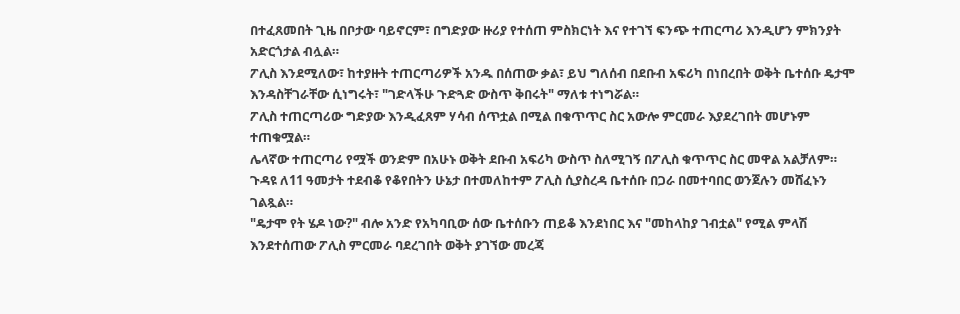በተፈጸመበት ጊዜ በቦታው ባይኖርም፣ በግድያው ዙሪያ የተሰጠ ምስክርነት እና የተገኘ ፍንጭ ተጠርጣሪ እንዲሆን ምክንያት አድርጎታል ብሏል።
ፖሊስ እንደሚለው፣ ከተያዙት ተጠርጣሪዎች አንዱ በሰጠው ቃል፣ ይህ ግለሰብ በደቡብ አፍሪካ በነበረበት ወቅት ቤተሰቡ ዴታሞ እንዳስቸገራቸው ሲነግሩት፣ "ገድላችሁ ጉድጓድ ውስጥ ቅበሩት" ማለቱ ተነግሯል።
ፖሊስ ተጠርጣሪው ግድያው እንዲፈጸም ሃሳብ ሰጥቷል በሚል በቁጥጥር ስር አውሎ ምርመራ እያደረገበት መሆኑም ተጠቁሟል።
ሌላኛው ተጠርጣሪ የሟች ወንድም በአሁኑ ወቅት ደቡብ አፍሪካ ውስጥ ስለሚገኝ በፖሊስ ቁጥጥር ስር መዋል አልቻለም።
ጉዳዩ ለ11 ዓመታት ተደብቆ የቆየበትን ሁኔታ በተመለከተም ፖሊስ ሲያስረዳ ቤተሰቡ በጋራ በመተባበር ወንጀሉን መሸፈኑን ገልጿል።
"ዴታሞ የት ሄዶ ነው?" ብሎ አንድ የአካባቢው ሰው ቤተሰቡን ጠይቆ እንደነበር እና "መከላከያ ገብቷል" የሚል ምላሽ እንደተሰጠው ፖሊስ ምርመራ ባደረገበት ወቅት ያገኘው መረጃ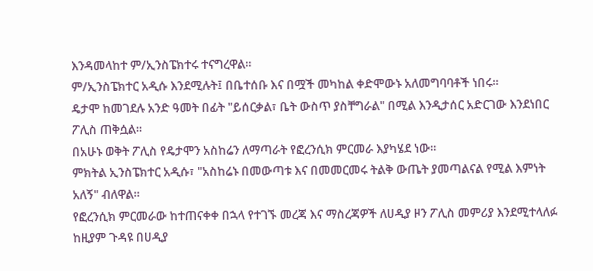እንዳመላከተ ም/ኢንስፔክተሩ ተናግረዋል።
ም/ኢንስፔክተር አዲሱ እንደሚሉት፤ በቤተሰቡ እና በሟች መካከል ቀድሞውኑ አለመግባባቶች ነበሩ።
ዴታሞ ከመገደሉ አንድ ዓመት በፊት "ይሰርቃል፣ ቤት ውስጥ ያስቸግራል" በሚል እንዲታሰር አድርገው እንደነበር ፖሊስ ጠቅሷል።
በአሁኑ ወቅት ፖሊስ የዴታሞን አስከሬን ለማጣራት የፎረንሲክ ምርመራ እያካሄደ ነው።
ምክትል ኢንስፔክተር አዲሱ፣ "አስከሬኑ በመውጣቱ እና በመመርመሩ ትልቅ ውጤት ያመጣልናል የሚል እምነት አለኝ" ብለዋል።
የፎረንሲክ ምርመራው ከተጠናቀቀ በኋላ የተገኙ መረጃ እና ማስረጃዎች ለሀዲያ ዞን ፖሊስ መምሪያ እንደሚተላለፉ ከዚያም ጉዳዩ በሀዲያ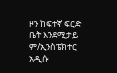ዞን ከፍተኛ ፍርድ ቤት እንደሚታይ ም/ኢንስፔክተር አዲሱ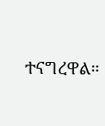ተናግረዋል።